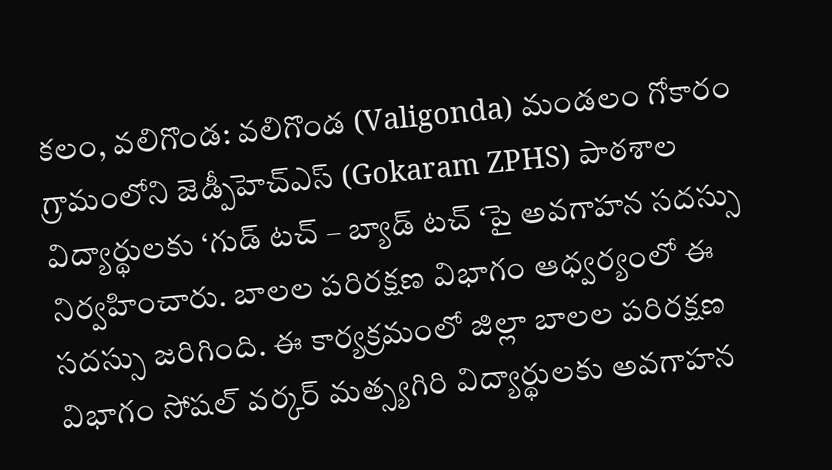కలం, వలిగొండ: వలిగొండ (Valigonda) మండలం గోకారం గ్రామంలోని జెడ్పీహెచ్ఎస్ (Gokaram ZPHS) పాఠశాల విద్యార్థులకు ‘గుడ్ టచ్ – బ్యాడ్ టచ్ ‘పై అవగాహన సదస్సు నిర్వహించారు. బాలల పరిరక్షణ విభాగం ఆధ్వర్యంలో ఈ సదస్సు జరిగింది. ఈ కార్యక్రమంలో జిల్లా బాలల పరిరక్షణ విభాగం సోషల్ వర్కర్ మత్స్యగిరి విద్యార్థులకు అవగాహన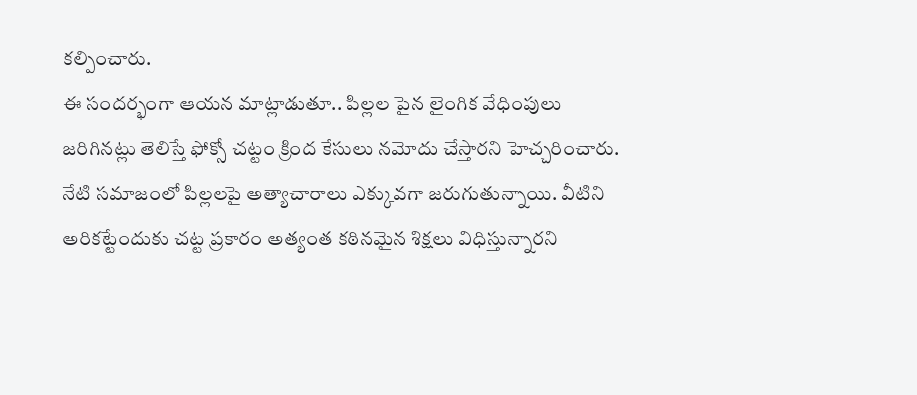కల్పించారు.
ఈ సందర్భంగా ఆయన మాట్లాడుతూ.. పిల్లల పైన లైంగిక వేధింపులు జరిగినట్లు తెలిస్తే ఫోక్సో చట్టం క్రింద కేసులు నమోదు చేస్తారని హెచ్చరించారు. నేటి సమాజంలో పిల్లలపై అత్యాచారాలు ఎక్కువగా జరుగుతున్నాయి. వీటిని అరికట్టేందుకు చట్ట ప్రకారం అత్యంత కఠినమైన శిక్షలు విధిస్తున్నారని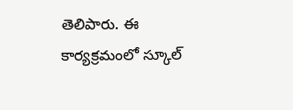తెలిపారు. ఈ కార్యక్రమంలో స్కూల్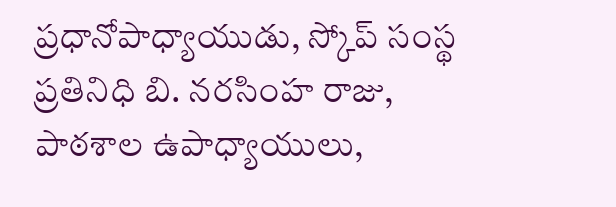ప్రధానోపాధ్యాయుడు, స్కోప్ సంస్థ ప్రతినిధి బి. నరసింహ రాజు, పాఠశాల ఉపాధ్యాయులు,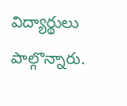విద్యార్థులు పాల్గొన్నారు.